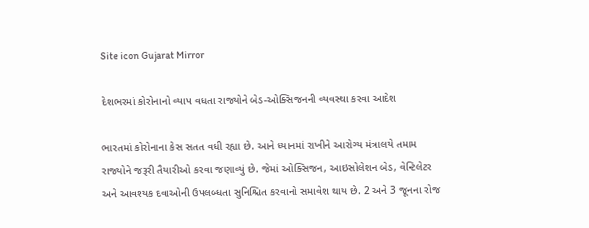Site icon Gujarat Mirror

દેશભરમાં કોરોનાનો વ્યાપ વધતા રાજ્યોને બેડ-ઓક્સિજનની વ્યવસ્થા કરવા આદેશ

ભારતમાં કોરોનાના કેસ સતત વધી રહ્યા છે. આને ધ્યાનમાં રાખીને આરોગ્ય મંત્રાલયે તમામ રાજ્યોને જરૂરી તૈયારીઓ કરવા જણાવ્યું છે. જેમાં ઓક્સિજન, આઇસોલેશન બેડ, વેન્ટિલેટર અને આવશ્યક દવાઓની ઉપલબ્ધતા સુનિશ્ચિત કરવાનો સમાવેશ થાય છે. 2 અને 3 જૂનના રોજ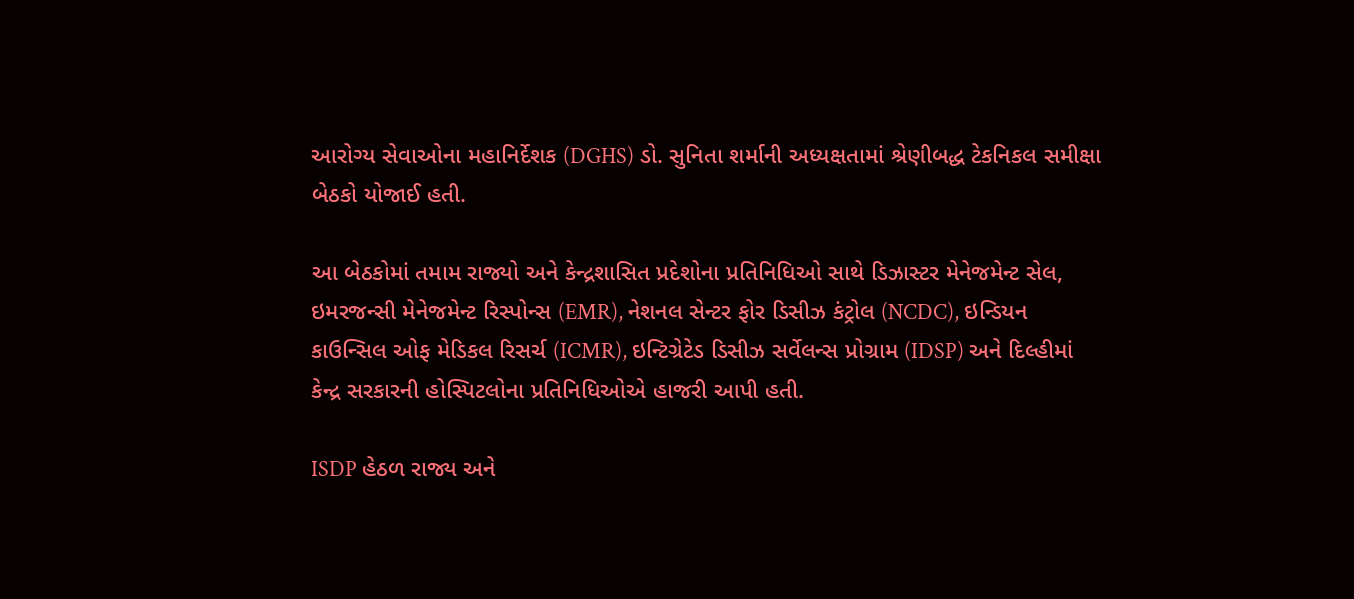આરોગ્ય સેવાઓના મહાનિર્દેશક (DGHS) ડો. સુનિતા શર્માની અધ્યક્ષતામાં શ્રેણીબદ્ધ ટેકનિકલ સમીક્ષા બેઠકો યોજાઈ હતી.

આ બેઠકોમાં તમામ રાજ્યો અને કેન્દ્રશાસિત પ્રદેશોના પ્રતિનિધિઓ સાથે ડિઝાસ્ટર મેનેજમેન્ટ સેલ, ઇમરજન્સી મેનેજમેન્ટ રિસ્પોન્સ (EMR), નેશનલ સેન્ટર ફોર ડિસીઝ કંટ્રોલ (NCDC), ઇન્ડિયન કાઉન્સિલ ઓફ મેડિકલ રિસર્ચ (ICMR), ઇન્ટિગ્રેટેડ ડિસીઝ સર્વેલન્સ પ્રોગ્રામ (IDSP) અને દિલ્હીમાં કેન્દ્ર સરકારની હોસ્પિટલોના પ્રતિનિધિઓએ હાજરી આપી હતી.

ISDP હેઠળ રાજ્ય અને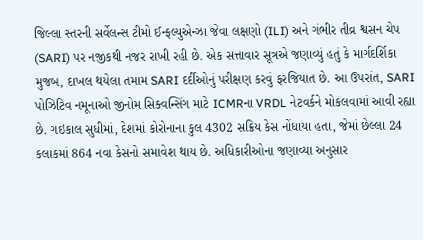જિલ્લા સ્તરની સર્વેલન્સ ટીમો ઈન્ફલ્યુએન્ઝા જેવા લક્ષણો (ILI) અને ગંભીર તીવ્ર શ્વસન ચેપ (SARI) પર નજીકથી નજર રાખી રહી છે. એક સત્તાવાર સૂત્રએ જણાવ્યું હતું કે માર્ગદર્શિકા મુજબ, દાખલ થયેલા તમામ SARI દર્દીઓનું પરીક્ષણ કરવું ફરજિયાત છે. આ ઉપરાંત, SARI પોઝિટિવ નમૂનાઓ જીનોમ સિક્વન્સિંગ માટે ICMRના VRDL નેટવર્કને મોકલવામાં આવી રહ્યા છે. ગઇકાલ સુધીમાં, દેશમાં કોરોનાના કુલ 4302 સક્રિય કેસ નોંધાયા હતા, જેમાં છેલ્લા 24 કલાકમાં 864 નવા કેસનો સમાવેશ થાય છે. અધિકારીઓના જણાવ્યા અનુસાર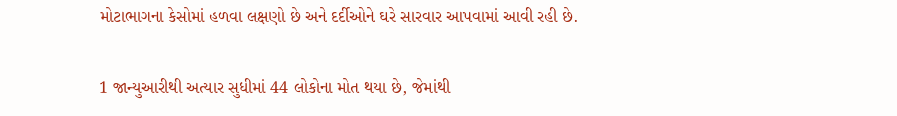મોટાભાગના કેસોમાં હળવા લક્ષણો છે અને દર્દીઓને ઘરે સારવાર આપવામાં આવી રહી છે.

1 જાન્યુઆરીથી અત્યાર સુધીમાં 44 લોકોના મોત થયા છે, જેમાંથી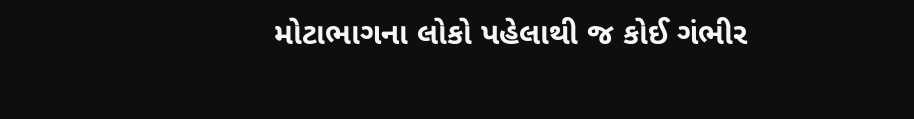મોટાભાગના લોકો પહેલાથી જ કોઈ ગંભીર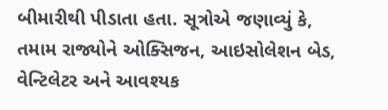બીમારીથી પીડાતા હતા. સૂત્રોએ જણાવ્યું કે, તમામ રાજ્યોને ઓક્સિજન, આઇસોલેશન બેડ, વેન્ટિલેટર અને આવશ્યક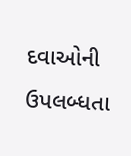દવાઓની ઉપલબ્ધતા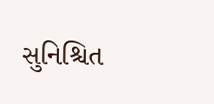સુનિશ્ચિત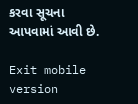કરવા સૂચના આપવામાં આવી છે.

Exit mobile version